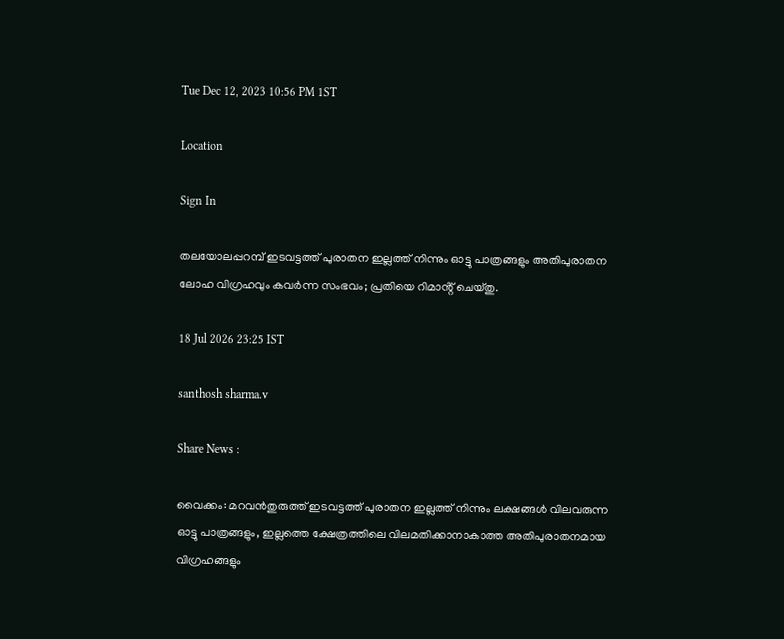Tue Dec 12, 2023 10:56 PM 1ST

Location

Sign In

തലയോലപ്പറമ്പ് ഇടവട്ടത്ത് പുരാതന ഇല്ലത്ത് നിന്നും ഓട്ടു പാത്രങ്ങളും അതിപുരാതന ലോഹ വിഗ്രഹവും കവർന്ന സംഭവം; പ്രതിയെ റിമാൻ്റ് ചെയ്തു.

18 Jul 2026 23:25 IST

santhosh sharma.v

Share News :

വൈക്കം: മറവൻതുരുത്ത് ഇടവട്ടത്ത് പുരാതന ഇല്ലത്ത് നിന്നും ലക്ഷങ്ങൾ വിലവരുന്ന ഓട്ടു പാത്രങ്ങളും, ഇല്ലത്തെ ക്ഷേത്രത്തിലെ വിലമതിക്കാനാകാത്ത അതിപുരാതനമായ വിഗ്രഹങ്ങളും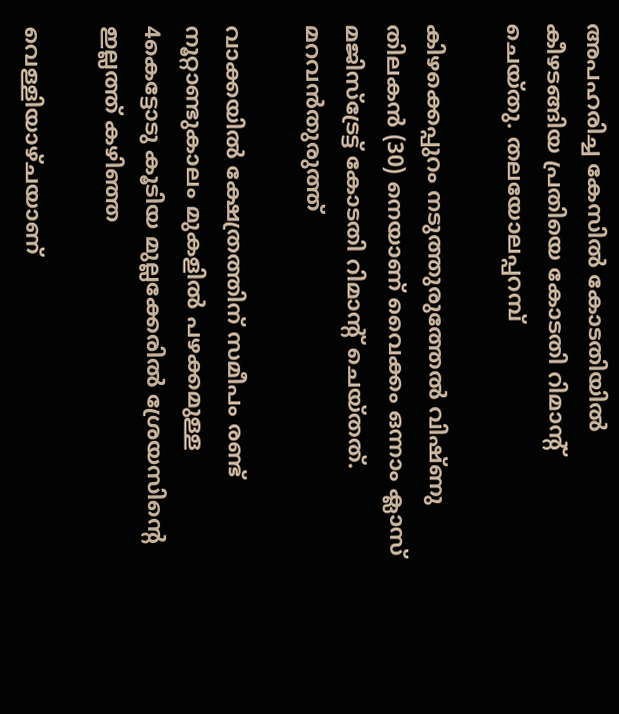അപഹരിച്ച കേസിൽ കോടതിയിൽ കീഴടങ്ങിയ പ്രതിയെ കോടതി റിമാൻ്റ് ചെയ്തു. തലയോലപ്പറമ്പ്

കിഴക്കെപ്പുറം നടുത്തുരുത്തേൽ വിഷ്ണു തിലകൻ (30) നെയാണ് വൈക്കം ഒന്നാം ക്ലാസ് മജിസ്ട്രേട്ട് കോടതി റിമാൻ്റ് ചെയ്തത്. മറവൻതുരുത്ത്

വാക്കയിൽ ക്ഷേത്രത്തിന് സമീപം രണ്ട് നൂറ്റാണ്ടുകാലം മുകളിൽ പഴക്കമുള്ള 4കെട്ടോടു കൂടിയ മുല്ലക്കേരിൽ ശ്രേയസിൻ്റെ ഇല്ലത്ത് കഴിഞ്ഞ

വെള്ളിയാഴ്ചയാണ്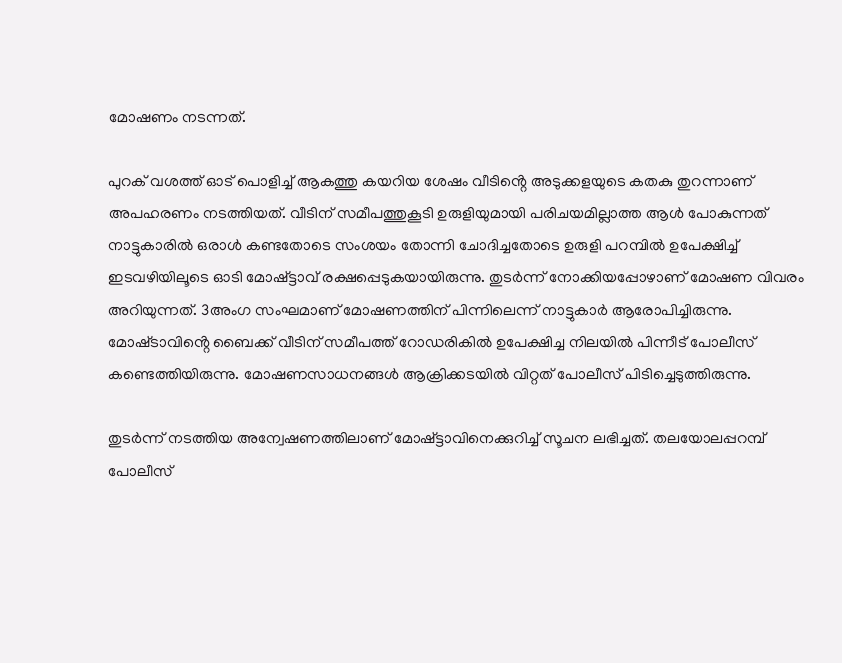മോഷണം നടന്നത്.

പുറക് വശത്ത് ഓട് പൊളിച്ച് ആകത്തു കയറിയ ശേഷം വീടിൻ്റെ അടുക്കളയുടെ കതകു തുറന്നാണ് അപഹരണം നടത്തിയത്. വീടിന് സമീപത്തുകൂടി ഉരുളിയുമായി പരിചയമില്ലാത്ത ആൾ പോകുന്നത് നാട്ടുകാരിൽ ഒരാൾ കണ്ടതോടെ സംശയം തോന്നി ചോദിച്ചതോടെ ഉരുളി പറമ്പിൽ ഉപേക്ഷിച്ച് ഇടവഴിയിലൂടെ ഓടി മോഷ്ട്ടാവ് രക്ഷപ്പെടുകയായിരുന്നു. തുടർന്ന് നോക്കിയപ്പോഴാണ് മോഷണ വിവരം അറിയുന്നത്. 3അംഗ സംഘമാണ് മോഷണത്തിന് പിന്നിലെന്ന് നാട്ടുകാർ ആരോപിച്ചിരുന്നു. മോഷ്‌ടാവിൻ്റെ ബൈക്ക് വീടിന് സമീപത്ത് റോഡരികിൽ ഉപേക്ഷിച്ച നിലയിൽ പിന്നീട് പോലീസ് കണ്ടെത്തിയിരുന്നു. മോഷണസാധനങ്ങൾ ആക്രിക്കടയിൽ വിറ്റത് പോലീസ് പിടിച്ചെടുത്തിരുന്നു.

തുടർന്ന് നടത്തിയ അന്വേഷണത്തിലാണ് മോഷ്ട്ടാവിനെക്കുറിച്ച് സൂചന ലഭിച്ചത്. തലയോലപ്പറമ്പ് പോലീസ്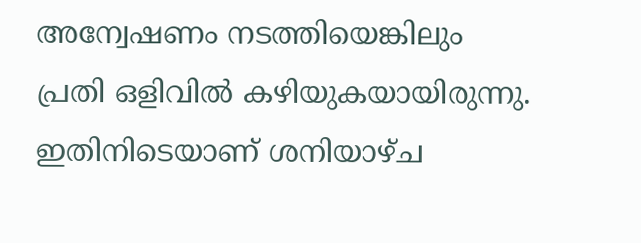അന്വേഷണം നടത്തിയെങ്കിലും പ്രതി ഒളിവിൽ കഴിയുകയായിരുന്നു. ഇതിനിടെയാണ് ശനിയാഴ്ച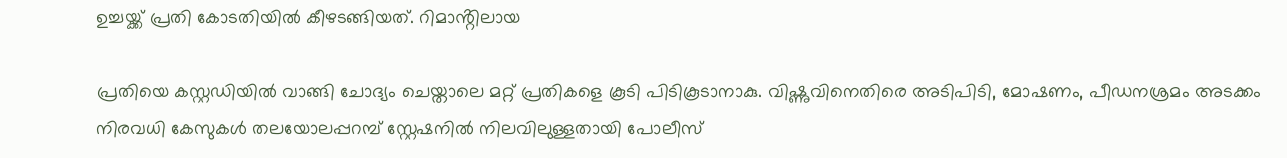ഉച്ചയ്ക്ക് പ്രതി കോടതിയിൽ കീഴടങ്ങിയത്. റിമാൻ്റിലായ

പ്രതിയെ കസ്റ്റഡിയിൽ വാങ്ങി ചോദ്യം ചെയ്താലെ മറ്റ് പ്രതികളെ കൂടി പിടികൂടാനാകു. വിഷ്ണുവിനെതിരെ അടിപിടി, മോഷണം, പീഡനശ്രമം അടക്കം നിരവധി കേസുകൾ തലയോലപ്പറമ്പ് സ്റ്റേഷനിൽ നിലവിലുള്ളതായി പോലീസ്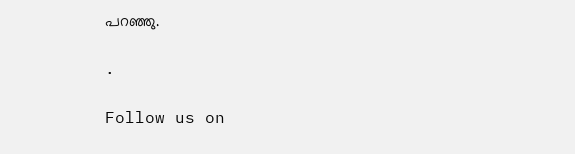പറഞ്ഞു.

.

Follow us on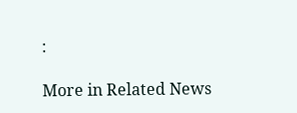:

More in Related News